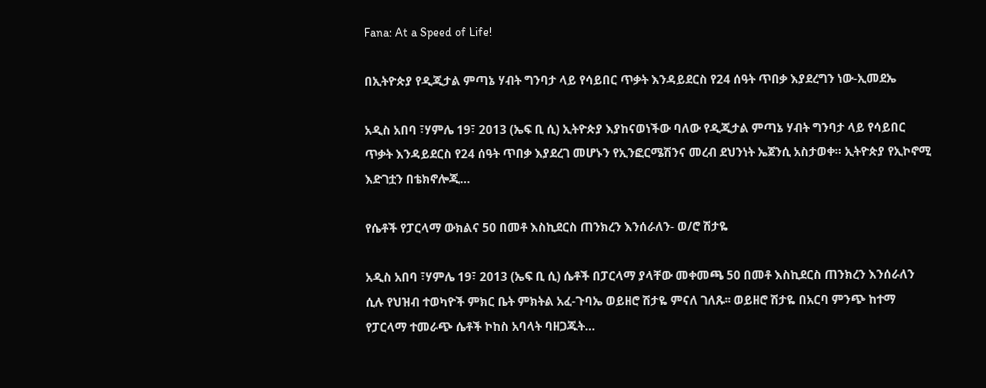Fana: At a Speed of Life!

በኢትዮጵያ የዲጂታል ምጣኔ ሃብት ግንባታ ላይ የሳይበር ጥቃት እንዳይደርስ የ24 ሰዓት ጥበቃ እያደረግን ነው-ኢመደኤ

አዲስ አበባ ፣ሃምሌ 19፣ 2013 (ኤፍ ቢ ሲ) ኢትዮጵያ እያከናወነችው ባለው የዲጂታል ምጣኔ ሃብት ግንባታ ላይ የሳይበር ጥቃት እንዳይደርስ የ24 ሰዓት ጥበቃ እያደረገ መሆኑን የኢንፎርሜሽንና መረብ ደህንነት ኤጀንሲ አስታወቀ። ኢትዮጵያ የኢኮኖሚ እድገቷን በቴክኖሎጂ…

የሴቶች የፓርላማ ውክልና 50 በመቶ እስኪደርስ ጠንክረን እንሰራለን- ወ/ሮ ሽታዬ

አዲስ አበባ ፣ሃምሌ 19፣ 2013 (ኤፍ ቢ ሲ) ሴቶች በፓርላማ ያላቸው መቀመጫ 50 በመቶ እስኪደርስ ጠንክረን እንሰራለን ሲሉ የህዝብ ተወካዮች ምክር ቤት ምክትል አፈ-ጉባኤ ወይዘሮ ሽታዬ ምናለ ገለጹ፡፡ ወይዘሮ ሽታዬ በአርባ ምንጭ ከተማ የፓርላማ ተመራጭ ሴቶች ኮከስ አባላት ባዘጋጁት…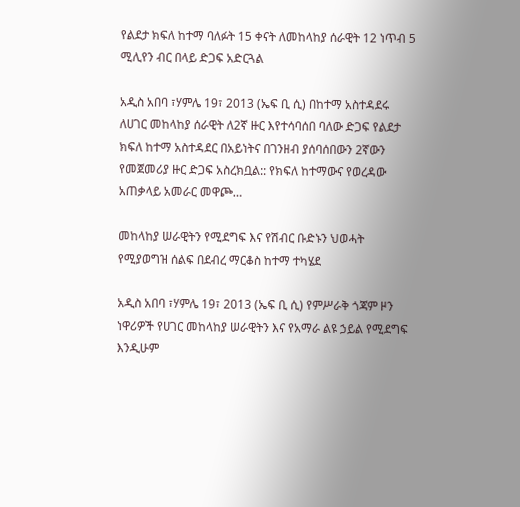የልደታ ክፍለ ከተማ ባለፉት 15 ቀናት ለመከላከያ ሰራዊት 12 ነጥብ 5 ሚሊየን ብር በላይ ድጋፍ አድርጓል

አዲስ አበባ ፣ሃምሌ 19፣ 2013 (ኤፍ ቢ ሲ) በከተማ አስተዳደሩ ለሀገር መከላከያ ሰራዊት ለ2ኛ ዙር እየተሳባሰበ ባለው ድጋፍ የልደታ ክፍለ ከተማ አስተዳደር በአይነትና በገንዘብ ያሰባሰበውን 2ኛውን የመጀመሪያ ዙር ድጋፍ አስረክቧል:: የክፍለ ከተማውና የወረዳው አጠቃላይ አመራር መዋጮ…

መከላከያ ሠራዊትን የሚደግፍ እና የሽብር ቡድኑን ህወሓት የሚያወግዝ ሰልፍ በደብረ ማርቆስ ከተማ ተካሄደ

አዲስ አበባ ፣ሃምሌ 19፣ 2013 (ኤፍ ቢ ሲ) የምሥራቅ ጎጃም ዞን ነዋሪዎች የሀገር መከላከያ ሠራዊትን እና የአማራ ልዩ ኃይል የሚደግፍ እንዲሁም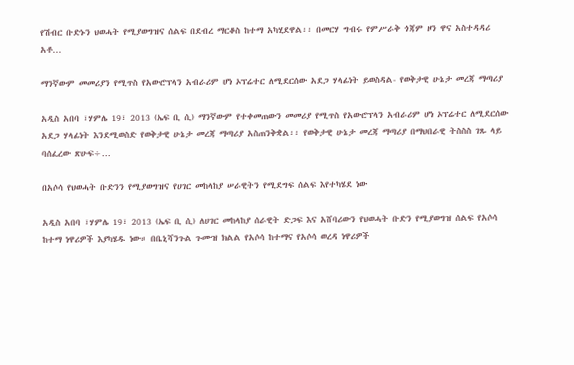የሽብር ቡድኑን ህወሓት የሚያወግዝና ሰልፍ በደብረ ማርቆስ ከተማ አካሂደዋል፡፡ በመርሃ ግብሩ የምሥራቅ ጎጃም ዞን ዋና አስተዳዳሪ አቶ…

ማንኛውም መመሪያን የሚጥስ የአውሮፕላን አብራሪም ሆነ ኦፕሬተር ለሚደርሰው አደጋ ሃላፊነት ይወስዳል- የወቅታዊ ሁኔታ መረጃ ማጣሪያ

አዲስ አበባ ፣ሃምሌ 19፣ 2013 (ኤፍ ቢ ሲ) ማንኛውም የተቀመጠውን መመሪያ የሚጥስ የአውሮፕላን አብራሪም ሆነ ኦፕሬተር ለሚደርሰው አደጋ ሃላፊነት እንደሚወስድ የወቅታዊ ሁኔታ መረጃ ማጣሪያ አስጠንቅቋል፡፡ የወቅታዊ ሁኔታ መረጃ ማጣሪያ በማህበራዊ ትስስስ ገጹ ላይ ባሰፈረው ጽሁፍ÷…

በአሶሳ የህወሓት ቡድንን የሚያወግዝና የሀገር መከላከያ ሠራዊትን የሚደግፍ ሰልፍ እየተካሄደ ነው

አዲስ አበባ ፣ሃምሌ 19፣ 2013 (ኤፍ ቢ ሲ) ለሀገር መከላከያ ሰራዊት ድጋፍ እና አሸባሪውን የህወሓት ቡድን የሚያወግዝ ሰልፍ የአሶሳ ከተማ ነዋሪዎች እያካሄዱ ነው። በቤኒሻንጉል ጉሙዝ ክልል የአሶሳ ከተማና የአሶሳ ወረዳ ነዋሪዎች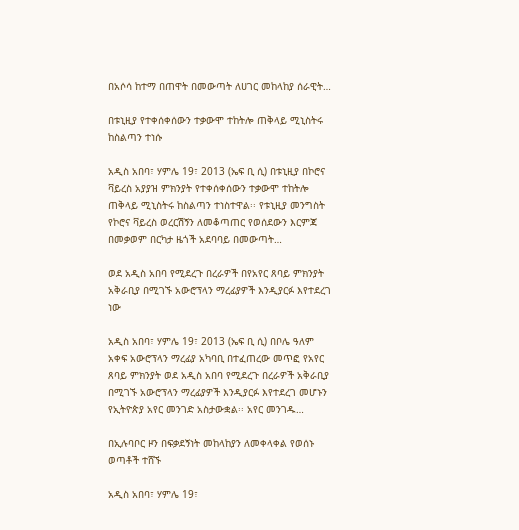በአሶሳ ከተማ በጠዋት በመውጣት ለሀገር መከላከያ ሰራዊት…

በቱኒዚያ የተቀሰቀሰውን ተቃውሞ ተከትሎ ጠቅላይ ሚኒስትሩ ከስልጣን ተነሱ

አዲስ አበባ፣ ሃምሌ 19፣ 2013 (ኤፍ ቢ ሲ) በቱኒዚያ በኮሮና ቫይረስ አያያዝ ምክንያት የተቀሰቀሰውን ተቃውሞ ተከትሎ ጠቅላይ ሚኒስትሩ ከስልጣን ተነስተዋል፡፡ የቱኒዚያ መንግስት የኮሮና ቫይረስ ወረርሽኝን ለመቆጣጠር የወሰደውን እርምጃ በመቃወም በርካታ ዜጎች አደባባይ በመውጣት…

ወደ አዲስ አበባ የሚደረጉ በረራዎች በየአየር ጸባይ ምክንያት አቅራቢያ በሚገኙ አውሮፕላን ማረፊያዎች እንዲያርፉ እየተደረገ ነው

አዲስ አበባ፣ ሃምሌ 19፣ 2013 (ኤፍ ቢ ሲ) በቦሌ ዓለም አቀፍ አውሮፕላን ማረፊያ አካባቢ በተፈጠረው መጥፎ የአየር ጸባይ ምክንያት ወደ አዲስ አበባ የሚደረጉ በረራዎች አቅራቢያ በሚገኙ አውሮፕላን ማረፊያዎች እንዲያርፉ እየተደረገ መሆኑን የኢትዮጵያ አየር መንገድ አስታውቋል፡፡ አየር መንገዱ…

በኢሉባቦር ዞን በፍቃደኝነት መከላከያን ለመቀላቀል የወሰኑ ወጣቶች ተሸኙ

አዲስ አበባ፣ ሃምሌ 19፣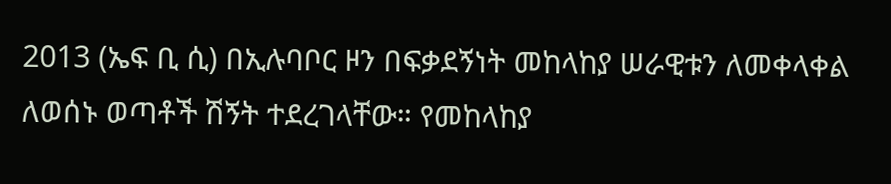2013 (ኤፍ ቢ ሲ) በኢሉባቦር ዞን በፍቃደኝነት መከላከያ ሠራዊቱን ለመቀላቀል ለወሰኑ ወጣቶች ሽኝት ተደረገላቸው። የመከላከያ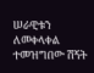ሠራዊቱን ለመቀላቀል ተመዝግበው ሽኝት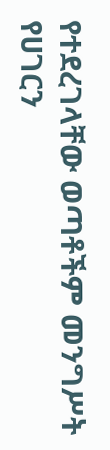የተደረገላቸው ወጣቶችም መንግሥት የሀገርን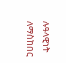ሉዓላዊነት ለማስከበር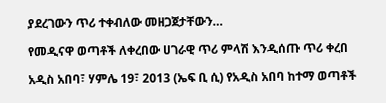ያደረገውን ጥሪ ተቀብለው መዘጋጀታቸውን…

የመዲናዋ ወጣቶች ለቀረበው ሀገራዊ ጥሪ ምላሽ እንዲሰጡ ጥሪ ቀረበ

አዲስ አበባ፣ ሃምሌ 19፣ 2013 (ኤፍ ቢ ሲ) የአዲስ አበባ ከተማ ወጣቶች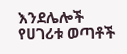እንደሌሎች የሀገሪቱ ወጣቶች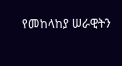የመከላከያ ሠራዊትን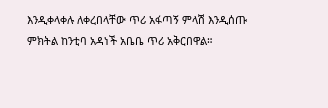እንዲቀላቀሉ ለቀረበላቸው ጥሪ አፋጣኝ ምላሽ እንዲሰጡ ምክትል ከንቲባ አዳነች አቤቤ ጥሪ አቅርበዋል።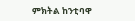ምክትል ከንቲባዋ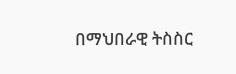በማህበራዊ ትስስር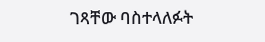ገጻቸው ባስተላለፉት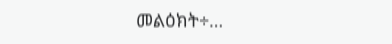መልዕክት÷…